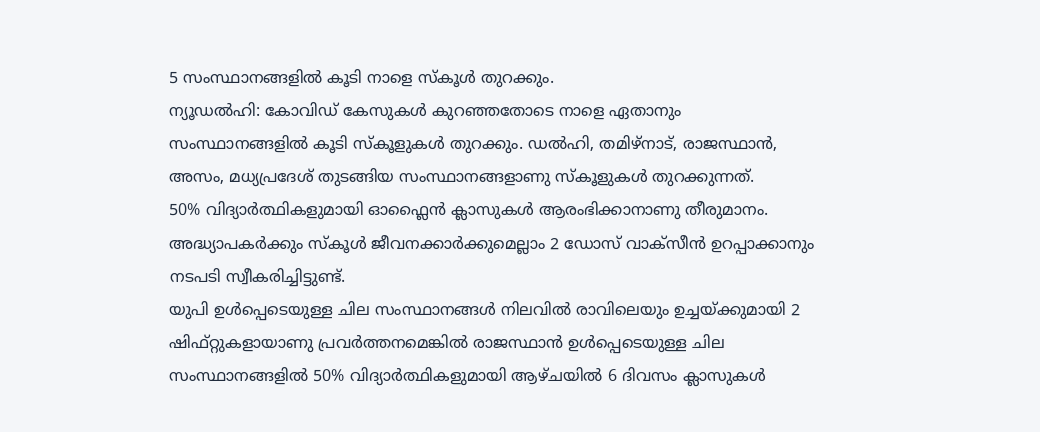5 സംസ്ഥാനങ്ങളിൽ കൂടി നാളെ സ്കൂൾ തുറക്കും.
ന്യൂഡൽഹി: കോവിഡ് കേസുകൾ കുറഞ്ഞതോടെ നാളെ ഏതാനും സംസ്ഥാനങ്ങളിൽ കൂടി സ്കൂളുകൾ തുറക്കും. ഡൽഹി, തമിഴ്നാട്, രാജസ്ഥാൻ, അസം, മധ്യപ്രദേശ് തുടങ്ങിയ സംസ്ഥാനങ്ങളാണു സ്കൂളുകൾ തുറക്കുന്നത്.
50% വിദ്യാർത്ഥികളുമായി ഓഫ്ലൈൻ ക്ലാസുകൾ ആരംഭിക്കാനാണു തീരുമാനം. അദ്ധ്യാപകർക്കും സ്കൂൾ ജീവനക്കാർക്കുമെല്ലാം 2 ഡോസ് വാക്സീൻ ഉറപ്പാക്കാനും നടപടി സ്വീകരിച്ചിട്ടുണ്ട്.
യുപി ഉൾപ്പെടെയുള്ള ചില സംസ്ഥാനങ്ങൾ നിലവിൽ രാവിലെയും ഉച്ചയ്ക്കുമായി 2 ഷിഫ്റ്റുകളായാണു പ്രവർത്തനമെങ്കിൽ രാജസ്ഥാൻ ഉൾപ്പെടെയുള്ള ചില സംസ്ഥാനങ്ങളിൽ 50% വിദ്യാർത്ഥികളുമായി ആഴ്ചയിൽ 6 ദിവസം ക്ലാസുകൾ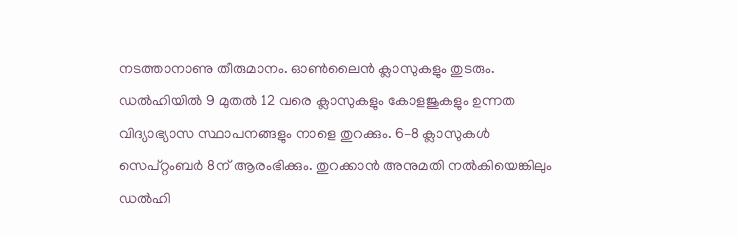നടത്താനാണു തീരുമാനം. ഓൺലൈൻ ക്ലാസുകളും തുടരും.
ഡൽഹിയിൽ 9 മുതൽ 12 വരെ ക്ലാസുകളും കോളജുകളും ഉന്നത വിദ്യാഭ്യാസ സ്ഥാപനങ്ങളും നാളെ തുറക്കും. 6–8 ക്ലാസുകൾ സെപ്റ്റംബർ 8ന് ആരംഭിക്കും. തുറക്കാൻ അനുമതി നൽകിയെങ്കിലും ഡൽഹി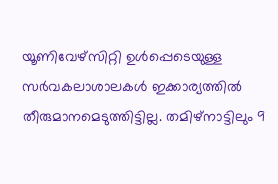യൂണിവേഴ്സിറ്റി ഉൾപ്പെടെയുള്ള സർവകലാശാലകൾ ഇക്കാര്യത്തിൽ തീരുമാനമെടുത്തിട്ടില്ല. തമിഴ്നാട്ടിലും 9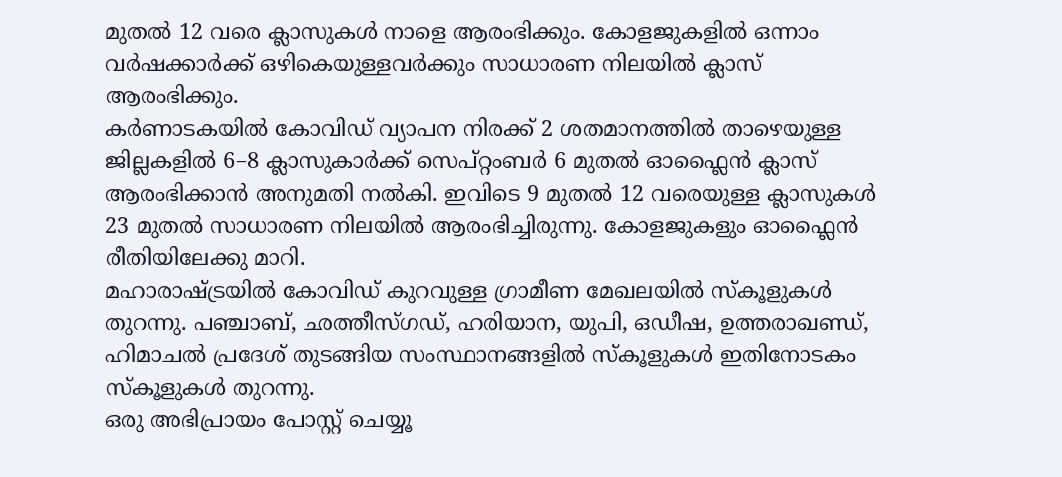മുതൽ 12 വരെ ക്ലാസുകൾ നാളെ ആരംഭിക്കും. കോളജുകളിൽ ഒന്നാം വർഷക്കാർക്ക് ഒഴികെയുള്ളവർക്കും സാധാരണ നിലയിൽ ക്ലാസ് ആരംഭിക്കും.
കർണാടകയിൽ കോവിഡ് വ്യാപന നിരക്ക് 2 ശതമാനത്തിൽ താഴെയുള്ള ജില്ലകളിൽ 6–8 ക്ലാസുകാർക്ക് സെപ്റ്റംബർ 6 മുതൽ ഓഫ്ലൈൻ ക്ലാസ് ആരംഭിക്കാൻ അനുമതി നൽകി. ഇവിടെ 9 മുതൽ 12 വരെയുള്ള ക്ലാസുകൾ 23 മുതൽ സാധാരണ നിലയിൽ ആരംഭിച്ചിരുന്നു. കോളജുകളും ഓഫ്ലൈൻ രീതിയിലേക്കു മാറി.
മഹാരാഷ്ട്രയിൽ കോവിഡ് കുറവുള്ള ഗ്രാമീണ മേഖലയിൽ സ്കൂളുകൾ തുറന്നു. പഞ്ചാബ്, ഛത്തീസ്ഗഡ്, ഹരിയാന, യുപി, ഒഡീഷ, ഉത്തരാഖണ്ഡ്, ഹിമാചൽ പ്രദേശ് തുടങ്ങിയ സംസ്ഥാനങ്ങളിൽ സ്കൂളുകൾ ഇതിനോടകം സ്കൂളുകൾ തുറന്നു.
ഒരു അഭിപ്രായം പോസ്റ്റ് ചെയ്യൂ